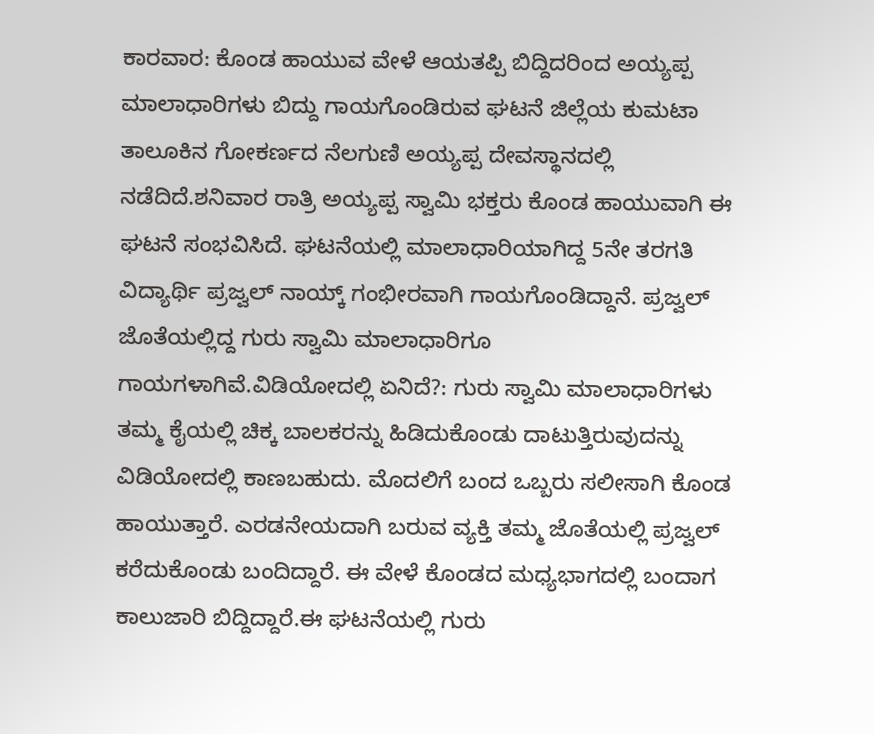ಕಾರವಾರ: ಕೊಂಡ ಹಾಯುವ ವೇಳೆ ಆಯತಪ್ಪಿ ಬಿದ್ದಿದರಿಂದ ಅಯ್ಯಪ್ಪ ಮಾಲಾಧಾರಿಗಳು ಬಿದ್ದು ಗಾಯಗೊಂಡಿರುವ ಘಟನೆ ಜಿಲ್ಲೆಯ ಕುಮಟಾ ತಾಲೂಕಿನ ಗೋಕರ್ಣದ ನೆಲಗುಣಿ ಅಯ್ಯಪ್ಪ ದೇವಸ್ಥಾನದಲ್ಲಿ ನಡೆದಿದೆ.ಶನಿವಾರ ರಾತ್ರಿ ಅಯ್ಯಪ್ಪ ಸ್ವಾಮಿ ಭಕ್ತರು ಕೊಂಡ ಹಾಯುವಾಗಿ ಈ ಘಟನೆ ಸಂಭವಿಸಿದೆ. ಘಟನೆಯಲ್ಲಿ ಮಾಲಾಧಾರಿಯಾಗಿದ್ದ 5ನೇ ತರಗತಿ ವಿದ್ಯಾರ್ಥಿ ಪ್ರಜ್ವಲ್ ನಾಯ್ಕ್ ಗಂಭೀರವಾಗಿ ಗಾಯಗೊಂಡಿದ್ದಾನೆ. ಪ್ರಜ್ವಲ್ ಜೊತೆಯಲ್ಲಿದ್ದ ಗುರು ಸ್ವಾಮಿ ಮಾಲಾಧಾರಿಗೂ ಗಾಯಗಳಾಗಿವೆ.ವಿಡಿಯೋದಲ್ಲಿ ಏನಿದೆ?: ಗುರು ಸ್ವಾಮಿ ಮಾಲಾಧಾರಿಗಳು ತಮ್ಮ ಕೈಯಲ್ಲಿ ಚಿಕ್ಕ ಬಾಲಕರನ್ನು ಹಿಡಿದುಕೊಂಡು ದಾಟುತ್ತಿರುವುದನ್ನು ವಿಡಿಯೋದಲ್ಲಿ ಕಾಣಬಹುದು. ಮೊದಲಿಗೆ ಬಂದ ಒಬ್ಬರು ಸಲೀಸಾಗಿ ಕೊಂಡ ಹಾಯುತ್ತಾರೆ. ಎರಡನೇಯದಾಗಿ ಬರುವ ವ್ಯಕ್ತಿ ತಮ್ಮ ಜೊತೆಯಲ್ಲಿ ಪ್ರಜ್ವಲ್ ಕರೆದುಕೊಂಡು ಬಂದಿದ್ದಾರೆ. ಈ ವೇಳೆ ಕೊಂಡದ ಮಧ್ಯಭಾಗದಲ್ಲಿ ಬಂದಾಗ ಕಾಲುಜಾರಿ ಬಿದ್ದಿದ್ದಾರೆ.ಈ ಘಟನೆಯಲ್ಲಿ ಗುರು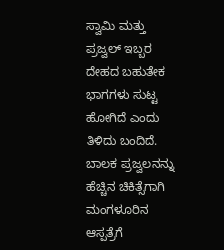ಸ್ವಾಮಿ ಮತ್ತು ಪ್ರಜ್ವಲ್ ಇಬ್ಬರ ದೇಹದ ಬಹುತೇಕ ಭಾಗಗಳು ಸುಟ್ಟ ಹೋಗಿದೆ ಎಂದು ತಿಳಿದು ಬಂದಿದೆ. ಬಾಲಕ ಪ್ರಜ್ವಲನನ್ನು ಹೆಚ್ಚಿನ ಚಿಕಿತ್ಸೆಗಾಗಿ ಮಂಗಳೂರಿನ ಆಸ್ಪತ್ರೆಗೆ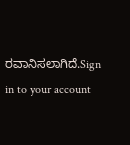ರವಾನಿಸಲಾಗಿದೆ.Sign in to your account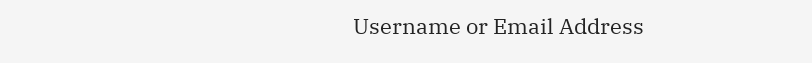Username or Email Address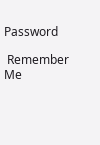Password

 Remember Me